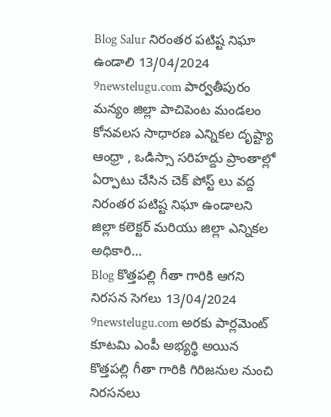Blog Salur నిరంతర పటిష్ట నిఘా ఉండాలి 13/04/2024 9newstelugu.com పార్వతీపురం మన్యం జిల్లా పాచిపెంట మండలం కోనవలస సాధారణ ఎన్నికల దృష్ట్యా ఆంధ్రా , ఒడిస్సా సరిహద్దు ప్రాంతాల్లో ఏర్పాటు చేసిన చెక్ పోస్ట్ లు వద్ద నిరంతర పటిష్ట నిఘా ఉండాలని జిల్లా కలెక్టర్ మరియు జిల్లా ఎన్నికల అధికారి…
Blog కొత్తపల్లి గీతా గారికి ఆగని నిరసన సెగలు 13/04/2024 9newstelugu.com అరకు పార్లమెంట్ కూటమి ఎంపీ అభ్యర్థి అయిన కొత్తపల్లి గీతా గారికి గిరిజనుల నుంచి నిరసనలు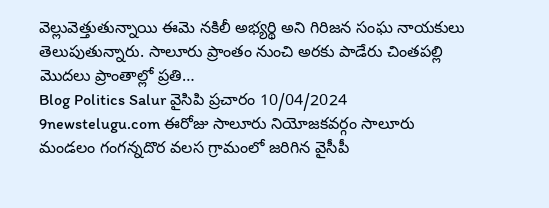వెల్లువెత్తుతున్నాయి ఈమె నకిలీ అభ్యర్థి అని గిరిజన సంఘ నాయకులు తెలుపుతున్నారు. సాలూరు ప్రాంతం నుంచి అరకు పాడేరు చింతపల్లి మొదలు ప్రాంతాల్లో ప్రతి…
Blog Politics Salur వైసిపి ప్రచారం 10/04/2024 9newstelugu.com ఈరోజు సాలూరు నియోజకవర్గం సాలూరు మండలం గంగన్నదొర వలస గ్రామంలో జరిగిన వైసీపీ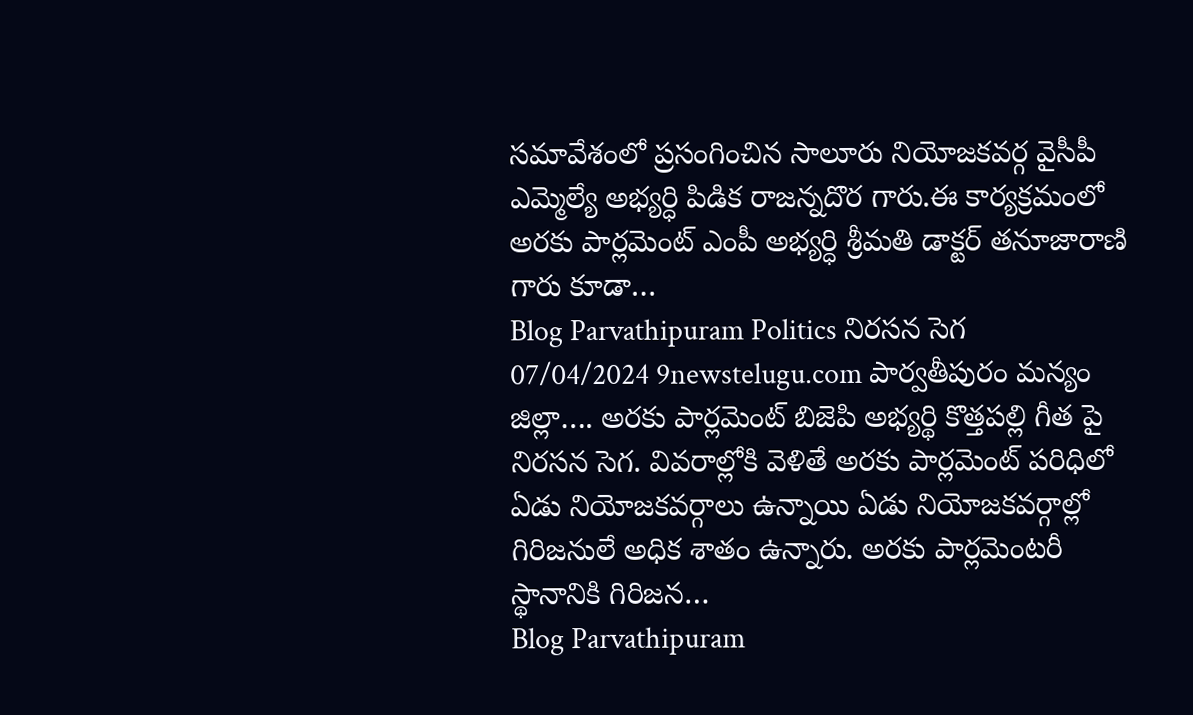సమావేశంలో ప్రసంగించిన సాలూరు నియోజకవర్గ వైసీపీ ఎమ్మెల్యే అభ్యర్ధి పిడిక రాజన్నదొర గారు.ఈ కార్యక్రమంలో అరకు పార్లమెంట్ ఎంపీ అభ్యర్ధి శ్రీమతి డాక్టర్ తనూజారాణి గారు కూడా…
Blog Parvathipuram Politics నిరసన సెగ 07/04/2024 9newstelugu.com పార్వతీపురం మన్యం జిల్లా…. అరకు పార్లమెంట్ బిజెపి అభ్యర్థి కొత్తపల్లి గీత పై నిరసన సెగ. వివరాల్లోకి వెళితే అరకు పార్లమెంట్ పరిధిలో ఏడు నియోజకవర్గాలు ఉన్నాయి ఏడు నియోజకవర్గాల్లో గిరిజనులే అధిక శాతం ఉన్నారు. అరకు పార్లమెంటరీ స్థానానికి గిరిజన…
Blog Parvathipuram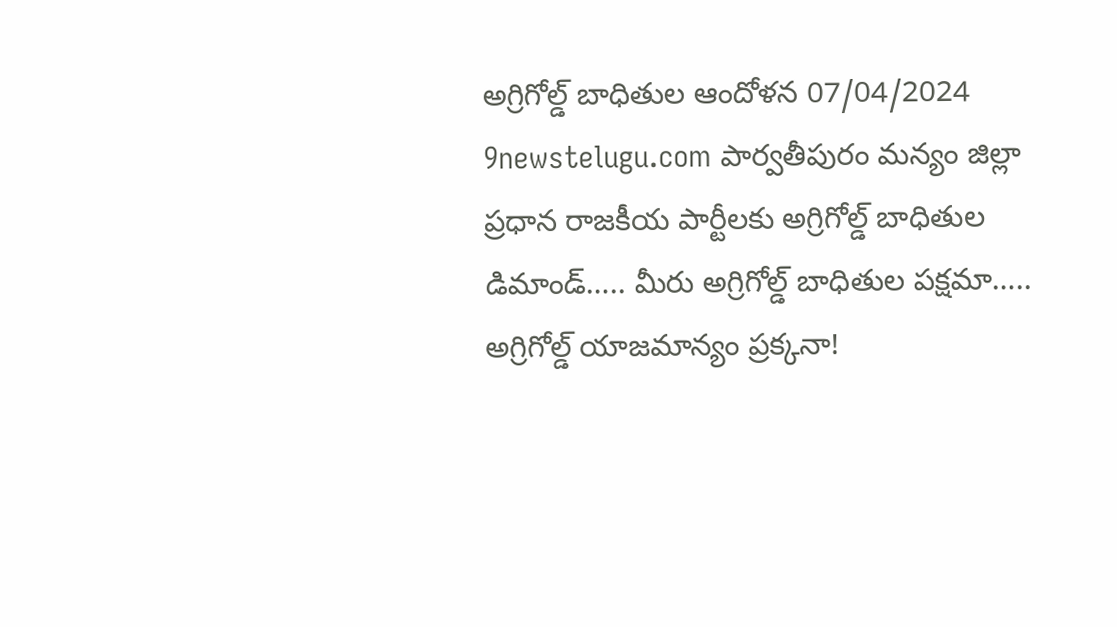అగ్రిగోల్డ్ బాధితుల ఆందోళన 07/04/2024 9newstelugu.com పార్వతీపురం మన్యం జిల్లా ప్రధాన రాజకీయ పార్టీలకు అగ్రిగోల్డ్ బాధితుల డిమాండ్….. మీరు అగ్రిగోల్డ్ బాధితుల పక్షమా….. అగ్రిగోల్డ్ యాజమాన్యం ప్రక్కనా!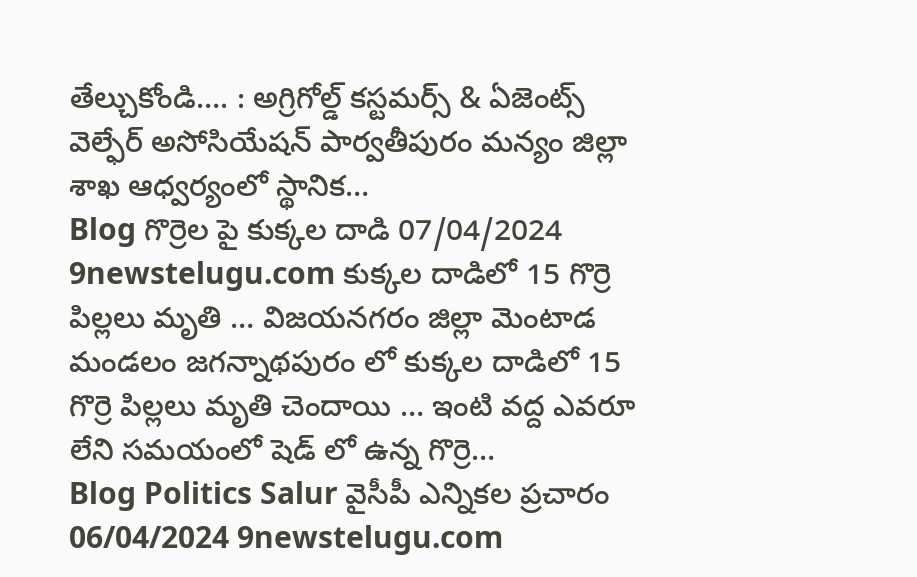తేల్చుకోండి…. : అగ్రిగోల్డ్ కస్టమర్స్ & ఏజెంట్స్ వెల్ఫేర్ అసోసియేషన్ పార్వతీపురం మన్యం జిల్లా శాఖ ఆధ్వర్యంలో స్థానిక…
Blog గొర్రెల పై కుక్కల దాడి 07/04/2024 9newstelugu.com కుక్కల దాడిలో 15 గొర్రె పిల్లలు మృతి … విజయనగరం జిల్లా మెంటాడ మండలం జగన్నాథపురం లో కుక్కల దాడిలో 15 గొర్రె పిల్లలు మృతి చెందాయి … ఇంటి వద్ద ఎవరూ లేని సమయంలో షెడ్ లో ఉన్న గొర్రె…
Blog Politics Salur వైసీపీ ఎన్నికల ప్రచారం 06/04/2024 9newstelugu.com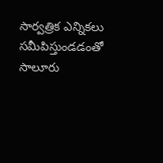సార్వత్రిక ఎన్నికలు సమీపిస్తుండడంతో సాలూరు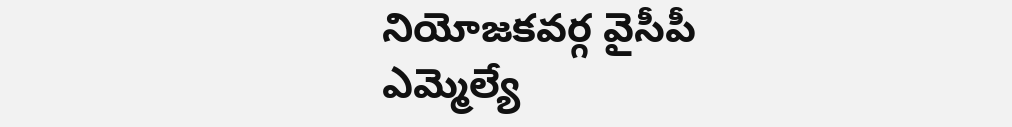నియోజకవర్గ వైసీపీ ఎమ్మెల్యే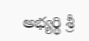అభ్యర్థి శ్రీ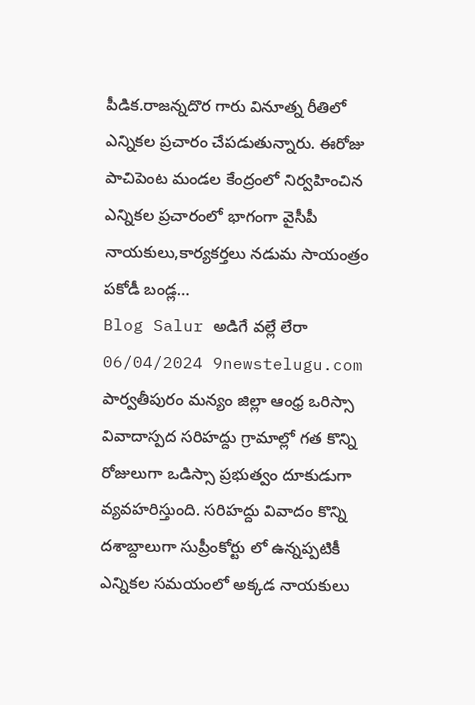పీడిక.రాజన్నదొర గారు వినూత్న రీతిలో ఎన్నికల ప్రచారం చేపడుతున్నారు. ఈరోజు పాచిపెంట మండల కేంద్రంలో నిర్వహించిన ఎన్నికల ప్రచారంలో భాగంగా వైసీపీ నాయకులు,కార్యకర్తలు నడుమ సాయంత్రం పకోడీ బండ్ల…
Blog Salur అడిగే వల్లే లేరా 06/04/2024 9newstelugu.com పార్వతీపురం మన్యం జిల్లా ఆంధ్ర ఒరిస్సా వివాదాస్పద సరిహద్దు గ్రామాల్లో గత కొన్ని రోజులుగా ఒడిస్సా ప్రభుత్వం దూకుడుగా వ్యవహరిస్తుంది. సరిహద్దు వివాదం కొన్ని దశాబ్దాలుగా సుప్రీంకోర్టు లో ఉన్నప్పటికీ ఎన్నికల సమయంలో అక్కడ నాయకులు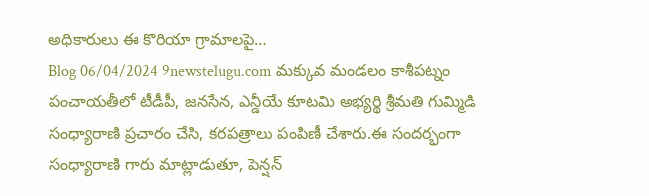అధికారులు ఈ కొరియా గ్రామాలపై…
Blog 06/04/2024 9newstelugu.com మక్కువ మండలం కాశీపట్నం పంచాయతీలో టీడీపీ, జనసేన, ఎన్డీయే కూటమి అభ్యర్థి శ్రీమతి గుమ్మిడి సంధ్యారాణి ప్రచారం చేసి, కరపత్రాలు పంపిణీ చేశారు.ఈ సందర్భంగా సంధ్యారాణి గారు మాట్లాడుతూ, పెన్షన్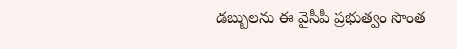డబ్బులను ఈ వైసీపీ ప్రభుత్వం సొంత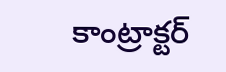కాంట్రాక్టర్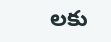లకు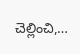చెల్లించి,…